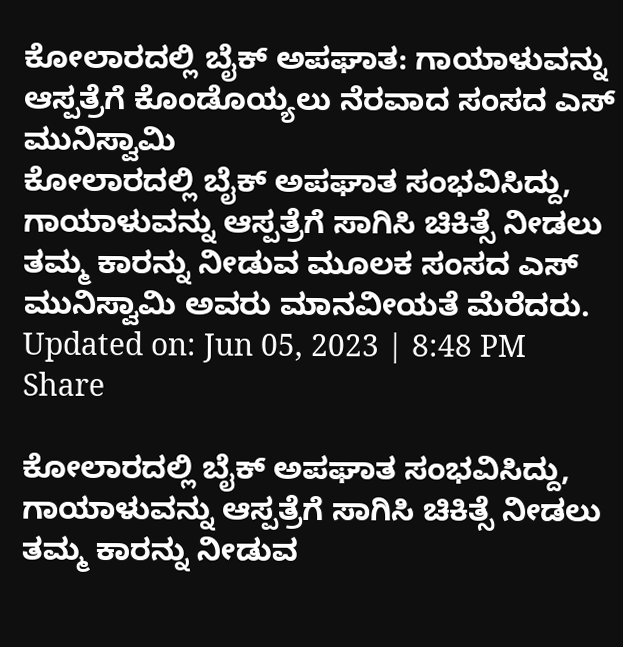ಕೋಲಾರದಲ್ಲಿ ಬೈಕ್ ಅಪಘಾತ: ಗಾಯಾಳುವನ್ನು ಆಸ್ಪತ್ರೆಗೆ ಕೊಂಡೊಯ್ಯಲು ನೆರವಾದ ಸಂಸದ ಎಸ್ ಮುನಿಸ್ವಾಮಿ
ಕೋಲಾರದಲ್ಲಿ ಬೈಕ್ ಅಪಘಾತ ಸಂಭವಿಸಿದ್ದು, ಗಾಯಾಳುವನ್ನು ಆಸ್ಪತ್ರೆಗೆ ಸಾಗಿಸಿ ಚಿಕಿತ್ಸೆ ನೀಡಲು ತಮ್ಮ ಕಾರನ್ನು ನೀಡುವ ಮೂಲಕ ಸಂಸದ ಎಸ್ ಮುನಿಸ್ವಾಮಿ ಅವರು ಮಾನವೀಯತೆ ಮೆರೆದರು.
Updated on: Jun 05, 2023 | 8:48 PM
Share

ಕೋಲಾರದಲ್ಲಿ ಬೈಕ್ ಅಪಘಾತ ಸಂಭವಿಸಿದ್ದು, ಗಾಯಾಳುವನ್ನು ಆಸ್ಪತ್ರೆಗೆ ಸಾಗಿಸಿ ಚಿಕಿತ್ಸೆ ನೀಡಲು ತಮ್ಮ ಕಾರನ್ನು ನೀಡುವ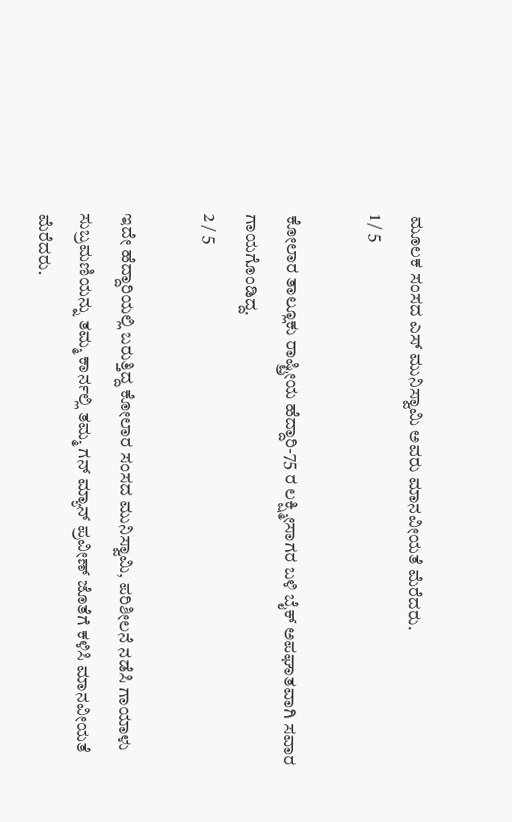ಮೂಲಕ ಸಂಸದ ಎಸ್ ಮುನಿಸ್ವಾಮಿ ಅವರು ಮಾನವೀಯತೆ ಮೆರೆದರು.
1 / 5

ಕೋಲಾರ ತಾಲ್ಲೂಕು ರಾಷ್ಟ್ರೀಯ ಹೆದ್ದಾರಿ-75 ರ ಲಕ್ಷ್ಮೀಸಾಗರ ಬಳಿ ಬೈಕ್ ಅಪಘಾತವಾಗಿ ಸವಾರ ಗಾಯಗೊಂಡಿದ್ದ.
2 / 5

ಇದೇ ಹೆದ್ದಾರಿಯಲ್ಲಿ ಬರುತ್ತಿದ್ದ ಕೋಲಾರ ಸಂಸದ ಮುನಿಸ್ವಾಮಿ, ಪರಿಶೀಲನೆ ನಡೆಸಿ ಗಾಯಾಳು ಸುಬ್ರಮಣಿಯನ್ನು ತಮ್ಮ ಕಾರ್ನಲ್ಲಿ ತಮ್ಮ ಗನ್ ಮ್ಯಾನ್ ಪ್ರವೀಣ್ ಜೊತೆಗೆ ಕಳಿಸಿ ಮಾನವೀಯತೆ ಮೆರೆದರು.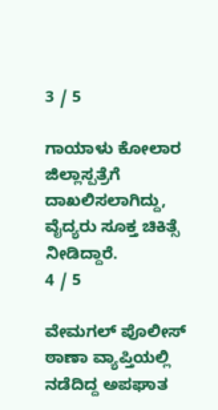3 / 5

ಗಾಯಾಳು ಕೋಲಾರ ಜಿಲ್ಲಾಸ್ಪತ್ರೆಗೆ ದಾಖಲಿಸಲಾಗಿದ್ದು, ವೈದ್ಯರು ಸೂಕ್ತ ಚಿಕಿತ್ಸೆ ನೀಡಿದ್ದಾರೆ.
4 / 5

ವೇಮಗಲ್ ಪೊಲೀಸ್ ಠಾಣಾ ವ್ಯಾಪ್ತಿಯಲ್ಲಿ ನಡೆದಿದ್ದ ಅಪಘಾತ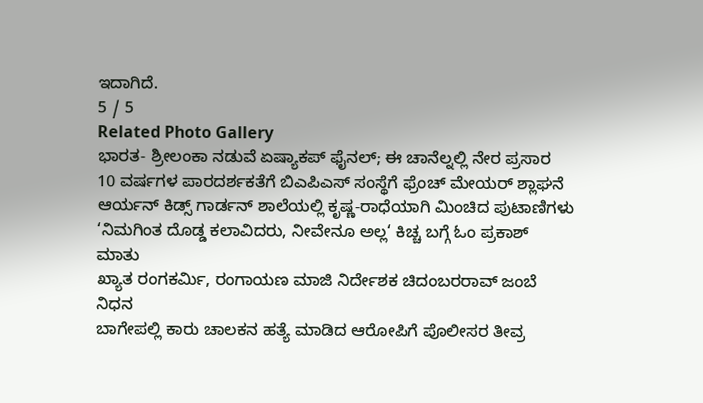ಇದಾಗಿದೆ.
5 / 5
Related Photo Gallery
ಭಾರತ- ಶ್ರೀಲಂಕಾ ನಡುವೆ ಏಷ್ಯಾಕಪ್ ಫೈನಲ್; ಈ ಚಾನೆಲ್ನಲ್ಲಿ ನೇರ ಪ್ರಸಾರ
10 ವರ್ಷಗಳ ಪಾರದರ್ಶಕತೆಗೆ ಬಿಎಪಿಎಸ್ ಸಂಸ್ಥೆಗೆ ಫ್ರೆಂಚ್ ಮೇಯರ್ ಶ್ಲಾಘನೆ
ಆರ್ಯನ್ ಕಿಡ್ಸ್ ಗಾರ್ಡನ್ ಶಾಲೆಯಲ್ಲಿ ಕೃಷ್ಣ-ರಾಧೆಯಾಗಿ ಮಿಂಚಿದ ಪುಟಾಣಿಗಳು
‘ನಿಮಗಿಂತ ದೊಡ್ಡ ಕಲಾವಿದರು, ನೀವೇನೂ ಅಲ್ಲ‘ ಕಿಚ್ಚ ಬಗ್ಗೆ ಓಂ ಪ್ರಕಾಶ್ ಮಾತು
ಖ್ಯಾತ ರಂಗಕರ್ಮಿ, ರಂಗಾಯಣ ಮಾಜಿ ನಿರ್ದೇಶಕ ಚಿದಂಬರರಾವ್ ಜಂಬೆ ನಿಧನ
ಬಾಗೇಪಲ್ಲಿ ಕಾರು ಚಾಲಕನ ಹತ್ಯೆ ಮಾಡಿದ ಆರೋಪಿಗೆ ಪೊಲೀಸರ ತೀವ್ರ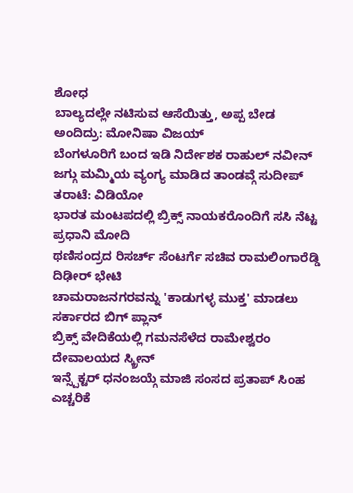ಶೋಧ
ಬಾಲ್ಯದಲ್ಲೇ ನಟಿಸುವ ಆಸೆಯಿತ್ತು, ಅಪ್ಪ ಬೇಡ ಅಂದಿದ್ರು: ಮೋನಿಷಾ ವಿಜಯ್
ಬೆಂಗಳೂರಿಗೆ ಬಂದ ಇಡಿ ನಿರ್ದೇಶಕ ರಾಹುಲ್ ನವೀನ್
ಜಗ್ಗು ಮಮ್ಮಿಯ ವ್ಯಂಗ್ಯ ಮಾಡಿದ ತಾಂಡವ್ಗೆ ಸುದೀಪ್ ತರಾಟೆ: ವಿಡಿಯೋ
ಭಾರತ ಮಂಟಪದಲ್ಲಿ ಬ್ರಿಕ್ಸ್ ನಾಯಕರೊಂದಿಗೆ ಸಸಿ ನೆಟ್ಟ ಪ್ರಧಾನಿ ಮೋದಿ
ಥಣಿಸಂದ್ರದ ರಿಸರ್ಚ್ ಸೆಂಟರ್ಗೆ ಸಚಿವ ರಾಮಲಿಂಗಾರೆಡ್ಡಿ ದಿಢೀರ್ ಭೇಟಿ
ಚಾಮರಾಜನಗರವನ್ನು 'ಕಾಡುಗಳ್ಳ ಮುಕ್ತ' ಮಾಡಲು ಸರ್ಕಾರದ ಬಿಗ್ ಪ್ಲಾನ್
ಬ್ರಿಕ್ಸ್ ವೇದಿಕೆಯಲ್ಲಿ ಗಮನಸೆಳೆದ ರಾಮೇಶ್ವರಂ ದೇವಾಲಯದ ಸ್ಕ್ರೀನ್
ಇನ್ಸ್ಪೆಕ್ಟರ್ ಧನಂಜಯ್ಗೆ ಮಾಜಿ ಸಂಸದ ಪ್ರತಾಪ್ ಸಿಂಹ ಎಚ್ಚರಿಕೆ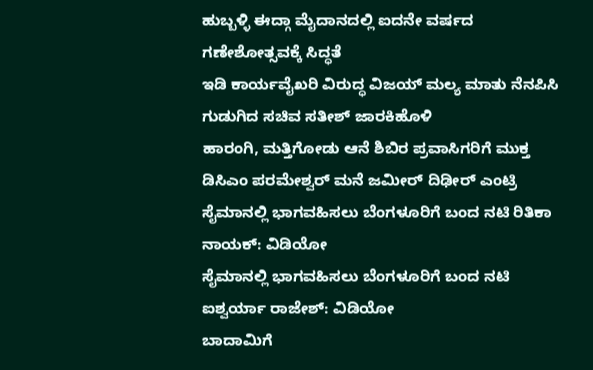ಹುಬ್ಬಳ್ಳಿ ಈದ್ಗಾ ಮೈದಾನದಲ್ಲಿ ಐದನೇ ವರ್ಷದ ಗಣೇಶೋತ್ಸವಕ್ಕೆ ಸಿದ್ಧತೆ
ಇಡಿ ಕಾರ್ಯವೈಖರಿ ವಿರುದ್ಧ ವಿಜಯ್ ಮಲ್ಯ ಮಾತು ನೆನಪಿಸಿ ಗುಡುಗಿದ ಸಚಿವ ಸತೀಶ್ ಜಾರಕಿಹೊಳಿ
ಹಾರಂಗಿ, ಮತ್ತಿಗೋಡು ಆನೆ ಶಿಬಿರ ಪ್ರವಾಸಿಗರಿಗೆ ಮುಕ್ತ
ಡಿಸಿಎಂ ಪರಮೇಶ್ವರ್ ಮನೆ ಜಮೀರ್ ದಿಢೀರ್ ಎಂಟ್ರಿ
ಸೈಮಾನಲ್ಲಿ ಭಾಗವಹಿಸಲು ಬೆಂಗಳೂರಿಗೆ ಬಂದ ನಟಿ ರಿತಿಕಾ ನಾಯಕ್: ವಿಡಿಯೋ
ಸೈಮಾನಲ್ಲಿ ಭಾಗವಹಿಸಲು ಬೆಂಗಳೂರಿಗೆ ಬಂದ ನಟಿ ಐಶ್ವರ್ಯಾ ರಾಜೇಶ್: ವಿಡಿಯೋ
ಬಾದಾಮಿಗೆ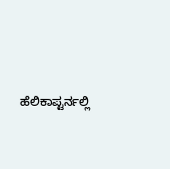ಹೆಲಿಕಾಪ್ಟರ್ನಲ್ಲಿ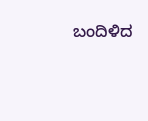ಬಂದಿಳಿದ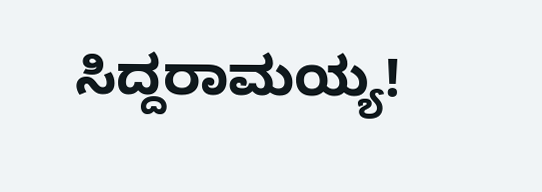ಸಿದ್ದರಾಮಯ್ಯ!